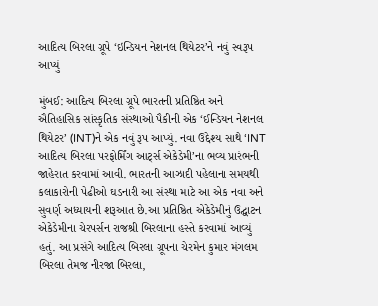આદિત્ય બિરલા ગ્રૂપે ‘ઇન્ડિયન નેશનલ થિયેટર’ને નવું સ્વરૂપ આપ્યું

મુંબઈ: આદિત્ય બિરલા ગ્રૂપે ભારતની પ્રતિષ્ઠિત અને ઐતિહાસિક સાંસ્કૃતિક સંસ્થાઓ પૈકીની એક ‘ઈન્ડિયન નેશનલ થિયેટર’ (INT)ને એક નવું રૂપ આપ્યું. નવા ઉદ્દેશ્ય સાથે ‘INT આદિત્ય બિરલા પરફોર્મિંગ આર્ટ્સ એકેડેમી’ના ભવ્ય પ્રારંભની જાહેરાત કરવામાં આવી. ભારતની આઝાદી પહેલાના સમયથી કલાકારોની પેઢીઓ ઘડનારી આ સંસ્થા માટે આ એક નવા અને સુવર્ણ અધ્યાયની શરૂઆત છે.આ પ્રતિષ્ઠિત એકેડેમીનું ઉદ્ઘાટન એકેડેમીના ચેરપર્સન રાજશ્રી બિરલાના હસ્તે કરવામાં આવ્યું હતું. આ પ્રસંગે આદિત્ય બિરલા ગ્રૂપના ચેરમેન કુમાર મંગલમ બિરલા તેમજ નીરજા બિરલા,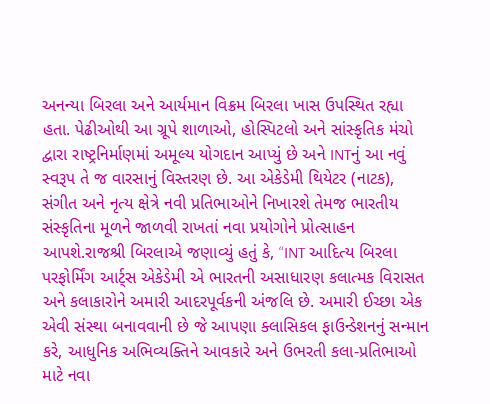અનન્યા બિરલા અને આર્યમાન વિક્રમ બિરલા ખાસ ઉપસ્થિત રહ્યા હતા. પેઢીઓથી આ ગ્રૂપે શાળાઓ, હોસ્પિટલો અને સાંસ્કૃતિક મંચો દ્વારા રાષ્ટ્રનિર્માણમાં અમૂલ્ય યોગદાન આપ્યું છે અને INTનું આ નવું સ્વરૂપ તે જ વારસાનું વિસ્તરણ છે. આ એકેડેમી થિયેટર (નાટક), સંગીત અને નૃત્ય ક્ષેત્રે નવી પ્રતિભાઓને નિખારશે તેમજ ભારતીય સંસ્કૃતિના મૂળને જાળવી રાખતાં નવા પ્રયોગોને પ્રોત્સાહન આપશે.રાજશ્રી બિરલાએ જણાવ્યું હતું કે, “INT આદિત્ય બિરલા પરફોર્મિંગ આર્ટ્સ એકેડેમી એ ભારતની અસાધારણ કલાત્મક વિરાસત અને કલાકારોને અમારી આદરપૂર્વકની અંજલિ છે. અમારી ઈચ્છા એક એવી સંસ્થા બનાવવાની છે જે આપણા ક્લાસિકલ ફાઉન્ડેશનનું સન્માન કરે, આધુનિક અભિવ્યક્તિને આવકારે અને ઉભરતી કલા-પ્રતિભાઓ માટે નવા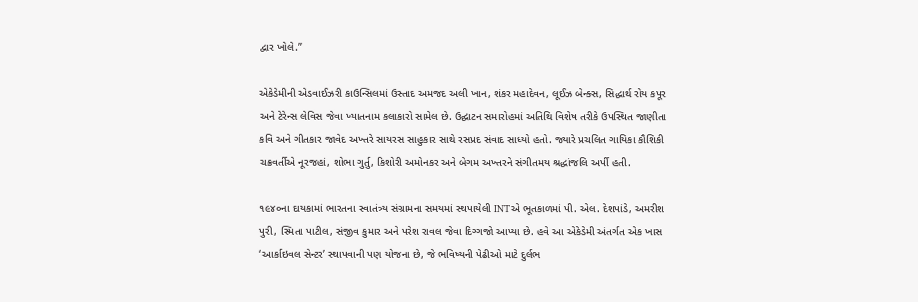દ્વાર ખોલે.”

એકેડેમીની એડવાઈઝરી કાઉન્સિલમાં ઉસ્તાદ અમજદ અલી ખાન, શંકર મહાદેવન, લૂઈઝ બેન્ક્સ, સિદ્ધાર્થ રોય કપૂર અને ટેરેન્સ લેવિસ જેવા ખ્યાતનામ કલાકારો સામેલ છે. ઉદ્ઘાટન સમારોહમાં અતિથિ વિશેષ તરીકે ઉપસ્થિત જાણીતા કવિ અને ગીતકાર જાવેદ અખ્તરે સાયરસ સાહુકાર સાથે રસપ્રદ સંવાદ સાધ્યો હતો. જ્યારે પ્રચલિત ગાયિકા કૌશિકી ચક્રવર્તીએ નૂરજહાં, શોભા ગુર્તુ, કિશોરી અમોનકર અને બેગમ અખ્તરને સંગીતમય શ્રદ્ધાંજલિ અર્પી હતી.

૧૯૪૦ના દાયકામાં ભારતના સ્વાતંત્ર્ય સંગ્રામના સમયમાં સ્થપાયેલી INTએ ભૂતકાળમાં પી. એલ. દેશપાંડે, અમરીશ પુરી, સ્મિતા પાટીલ, સંજીવ કુમાર અને પરેશ રાવલ જેવા દિગ્ગજો આપ્યા છે. હવે આ એકેડેમી અંતર્ગત એક ખાસ ‘આર્કાઇવલ સેન્ટર’ સ્થાપવાની પણ યોજના છે, જે ભવિષ્યની પેઢીઓ માટે દુર્લભ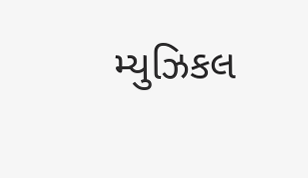મ્યુઝિકલ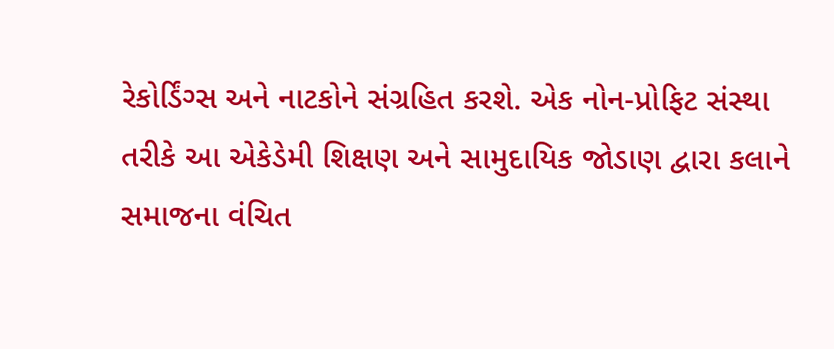રેકોર્ડિંગ્સ અને નાટકોને સંગ્રહિત કરશે. એક નોન-પ્રોફિટ સંસ્થા તરીકે આ એકેડેમી શિક્ષણ અને સામુદાયિક જોડાણ દ્વારા કલાને સમાજના વંચિત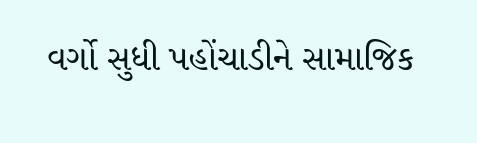વર્ગો સુધી પહોંચાડીને સામાજિક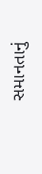સમાનતાનું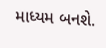માધ્યમ બનશે.